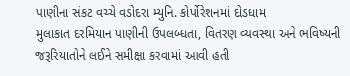પાણીના સંકટ વચ્ચે વડોદરા મ્યુનિ. કોર્પોરેશનમાં દોડધામ
મુલાકાત દરમિયાન પાણીની ઉપલબ્ધતા, વિતરણ વ્યવસ્થા અને ભવિષ્યની જરૂરિયાતોને લઈને સમીક્ષા કરવામાં આવી હતી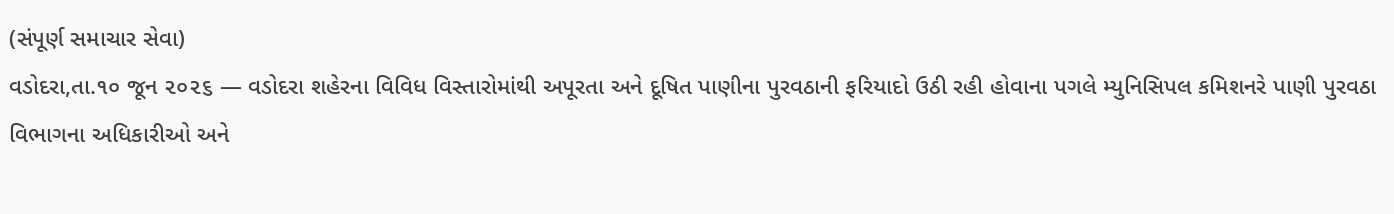(સંપૂર્ણ સમાચાર સેવા)
વડોદરા,તા.૧૦ જૂન ૨૦૨૬ — વડોદરા શહેરના વિવિધ વિસ્તારોમાંથી અપૂરતા અને દૂષિત પાણીના પુરવઠાની ફરિયાદો ઉઠી રહી હોવાના પગલે મ્યુનિસિપલ કમિશનરે પાણી પુરવઠા વિભાગના અધિકારીઓ અને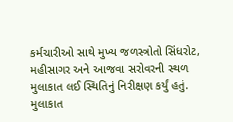કર્મચારીઓ સાથે મુખ્ય જળસ્ત્રોતો સિંધરોટ, મહીસાગર અને આજવા સરોવરની સ્થળ મુલાકાત લઈ સ્થિતિનું નિરીક્ષણ કર્યું હતું. મુલાકાત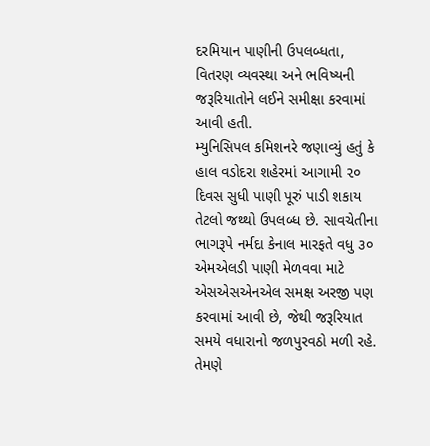દરમિયાન પાણીની ઉપલબ્ધતા, વિતરણ વ્યવસ્થા અને ભવિષ્યની જરૂરિયાતોને લઈને સમીક્ષા કરવામાં આવી હતી.
મ્યુનિસિપલ કમિશનરે જણાવ્યું હતું કે હાલ વડોદરા શહેરમાં આગામી ૨૦ દિવસ સુધી પાણી પૂરું પાડી શકાય તેટલો જથ્થો ઉપલબ્ધ છે. સાવચેતીના ભાગરૂપે નર્મદા કેનાલ મારફતે વધુ ૩૦ એમએલડી પાણી મેળવવા માટે એસએસએનએલ સમક્ષ અરજી પણ કરવામાં આવી છે, જેથી જરૂરિયાત સમયે વધારાનો જળપુરવઠો મળી રહે.
તેમણે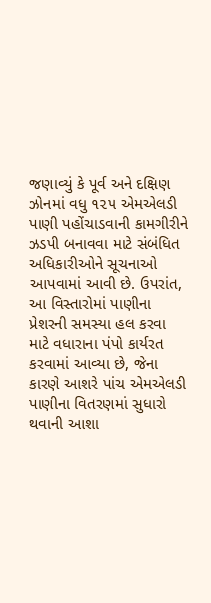જણાવ્યું કે પૂર્વ અને દક્ષિણ ઝોનમાં વધુ ૧૨૫ એમએલડી પાણી પહોંચાડવાની કામગીરીને ઝડપી બનાવવા માટે સંબંધિત અધિકારીઓને સૂચનાઓ આપવામાં આવી છે. ઉપરાંત, આ વિસ્તારોમાં પાણીના પ્રેશરની સમસ્યા હલ કરવા માટે વધારાના પંપો કાર્યરત કરવામાં આવ્યા છે, જેના કારણે આશરે પાંચ એમએલડી પાણીના વિતરણમાં સુધારો થવાની આશા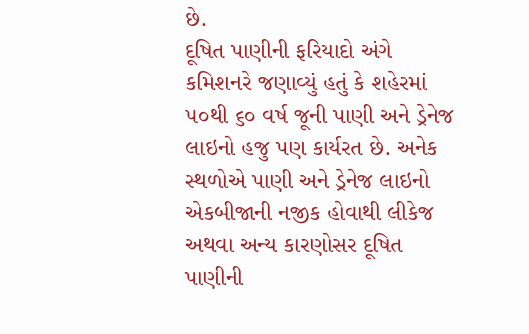છે.
દૂષિત પાણીની ફરિયાદો અંગે કમિશનરે જણાવ્યું હતું કે શહેરમાં ૫૦થી ૬૦ વર્ષ જૂની પાણી અને ડ્રેનેજ લાઇનો હજુ પણ કાર્યરત છે. અનેક સ્થળોએ પાણી અને ડ્રેનેજ લાઇનો એકબીજાની નજીક હોવાથી લીકેજ અથવા અન્ય કારણોસર દૂષિત પાણીની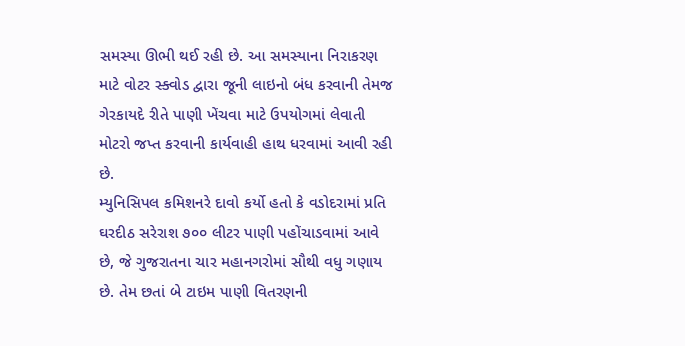સમસ્યા ઊભી થઈ રહી છે. આ સમસ્યાના નિરાકરણ માટે વોટર સ્ક્વોડ દ્વારા જૂની લાઇનો બંધ કરવાની તેમજ ગેરકાયદે રીતે પાણી ખેંચવા માટે ઉપયોગમાં લેવાતી મોટરો જપ્ત કરવાની કાર્યવાહી હાથ ધરવામાં આવી રહી છે.
મ્યુનિસિપલ કમિશનરે દાવો કર્યો હતો કે વડોદરામાં પ્રતિ ઘરદીઠ સરેરાશ ૭૦૦ લીટર પાણી પહોંચાડવામાં આવે છે, જે ગુજરાતના ચાર મહાનગરોમાં સૌથી વધુ ગણાય છે. તેમ છતાં બે ટાઇમ પાણી વિતરણની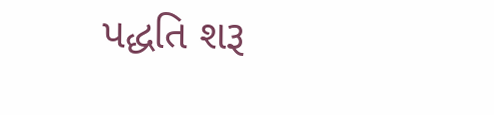પદ્ધતિ શરૂ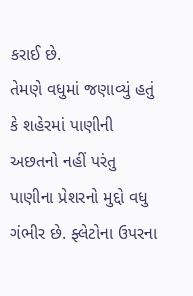કરાઈ છે.
તેમણે વધુમાં જણાવ્યું હતું કે શહેરમાં પાણીની અછતનો નહીં પરંતુ પાણીના પ્રેશરનો મુદ્દો વધુ ગંભીર છે. ફ્લેટોના ઉપરના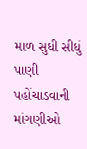માળ સુધી સીધું પાણી પહોંચાડવાની માંગણીઓ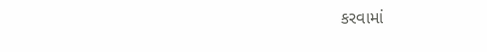કરવામાં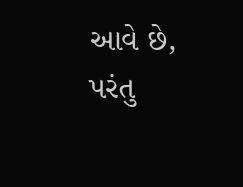આવે છે, પરંતુ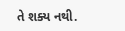તે શક્ય નથી.